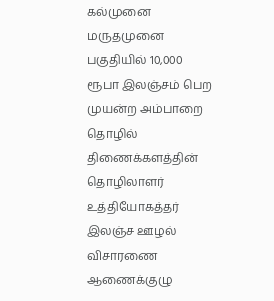கல்முனை மருதமுனை பகுதியில் 10,000 ரூபா இலஞ்சம் பெற முயன்ற அம்பாறை தொழில் திணைக்களத்தின் தொழிலாளர் உத்தியோகத்தர் இலஞ்ச ஊழல் விசாரணை ஆணைக்குழு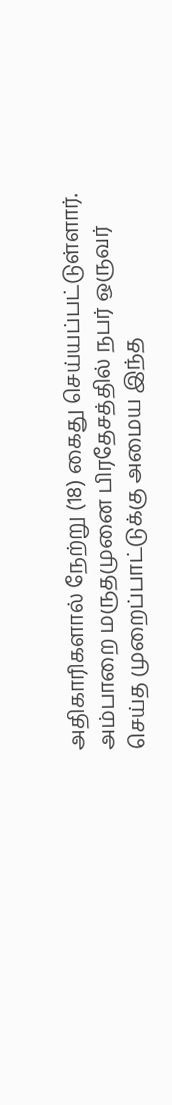அதிகாரிகளால் நேற்று (18) கைது செய்யப்பட்டுள்ளார்.
அம்பாறை மருதமுனை பிரதேசத்தில் நபர் ஒருவர் செய்த முறைப்பாட்டுக்கு அமைய இந்த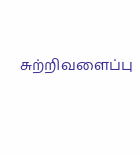சுற்றிவளைப்பு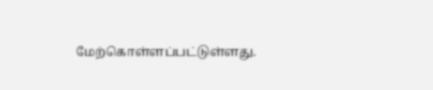மேற்கொள்ளப்பட்டுள்ளது.